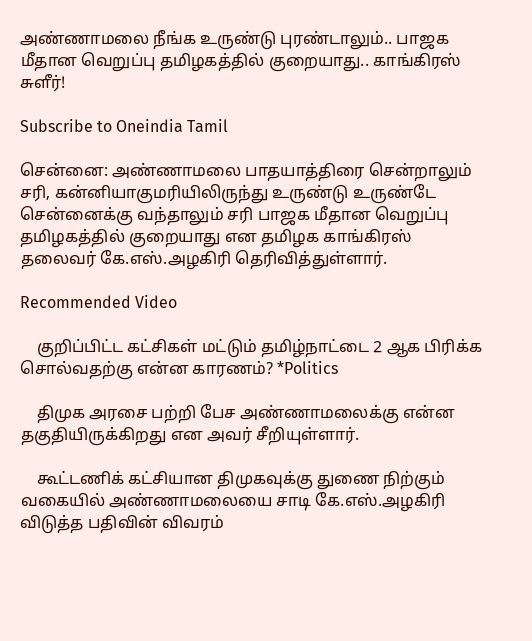அண்ணாமலை நீங்க உருண்டு புரண்டாலும்.. பாஜக மீதான வெறுப்பு தமிழகத்தில் குறையாது.. காங்கிரஸ் சுளீர்!

Subscribe to Oneindia Tamil

சென்னை: அண்ணாமலை பாதயாத்திரை சென்றாலும் சரி, கன்னியாகுமரியிலிருந்து உருண்டு உருண்டே சென்னைக்கு வந்தாலும் சரி பாஜக மீதான வெறுப்பு தமிழகத்தில் குறையாது என தமிழக காங்கிரஸ் தலைவர் கே.எஸ்.அழகிரி தெரிவித்துள்ளார்.

Recommended Video

    குறிப்பிட்ட கட்சிகள் மட்டும் தமிழ்நாட்டை 2 ஆக பிரிக்க சொல்வதற்கு என்ன காரணம்? *Politics

    திமுக அரசை பற்றி பேச அண்ணாமலைக்கு என்ன தகுதியிருக்கிறது என அவர் சீறியுள்ளார்.

    கூட்டணிக் கட்சியான திமுகவுக்கு துணை நிற்கும் வகையில் அண்ணாமலையை சாடி கே.எஸ்.அழகிரி விடுத்த பதிவின் விவரம்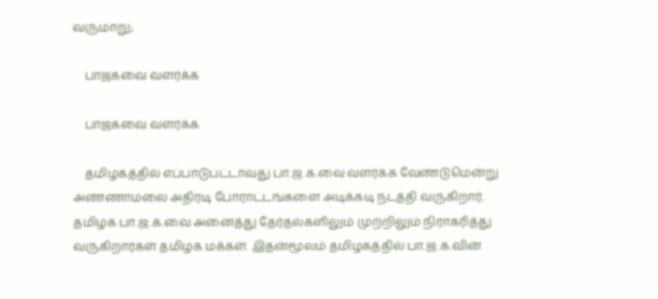வருமாறு;

    பாஜகவை வளர்க்க

    பாஜகவை வளர்க்க

    தமிழகத்தில் எப்பாடுபட்டாவது பா.ஜ.க.வை வளர்க்க வேண்டுமென்று அண்ணாமலை அதிரடி போராட்டங்களை அடிக்கடி நடத்தி வருகிறார். தமிழக பா.ஜ.க.வை அனைத்து தேர்தல்களிலும் முற்றிலும் நிராகரித்து வருகிறார்கள் தமிழக மக்கள். இதன்மூலம் தமிழகத்தில் பா.ஜ.க.வின்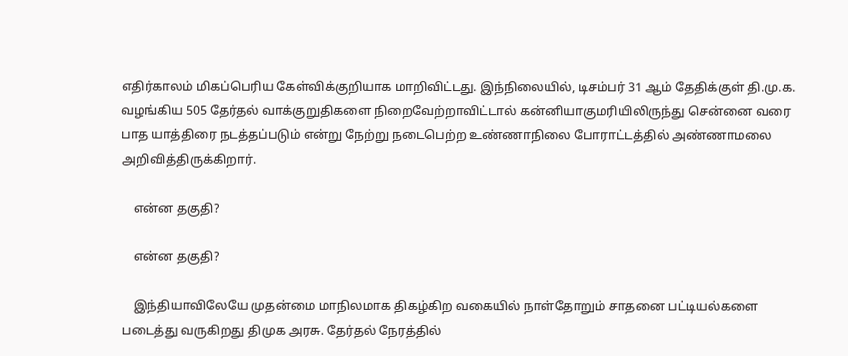எதிர்காலம் மிகப்பெரிய கேள்விக்குறியாக மாறிவிட்டது. இந்நிலையில், டிசம்பர் 31 ஆம் தேதிக்குள் தி.மு.க. வழங்கிய 505 தேர்தல் வாக்குறுதிகளை நிறைவேற்றாவிட்டால் கன்னியாகுமரியிலிருந்து சென்னை வரை பாத யாத்திரை நடத்தப்படும் என்று நேற்று நடைபெற்ற உண்ணாநிலை போராட்டத்தில் அண்ணாமலை அறிவித்திருக்கிறார்.

    என்ன தகுதி?

    என்ன தகுதி?

    இந்தியாவிலேயே முதன்மை மாநிலமாக திகழ்கிற வகையில் நாள்தோறும் சாதனை பட்டியல்களை படைத்து வருகிறது திமுக அரசு. தேர்தல் நேரத்தில்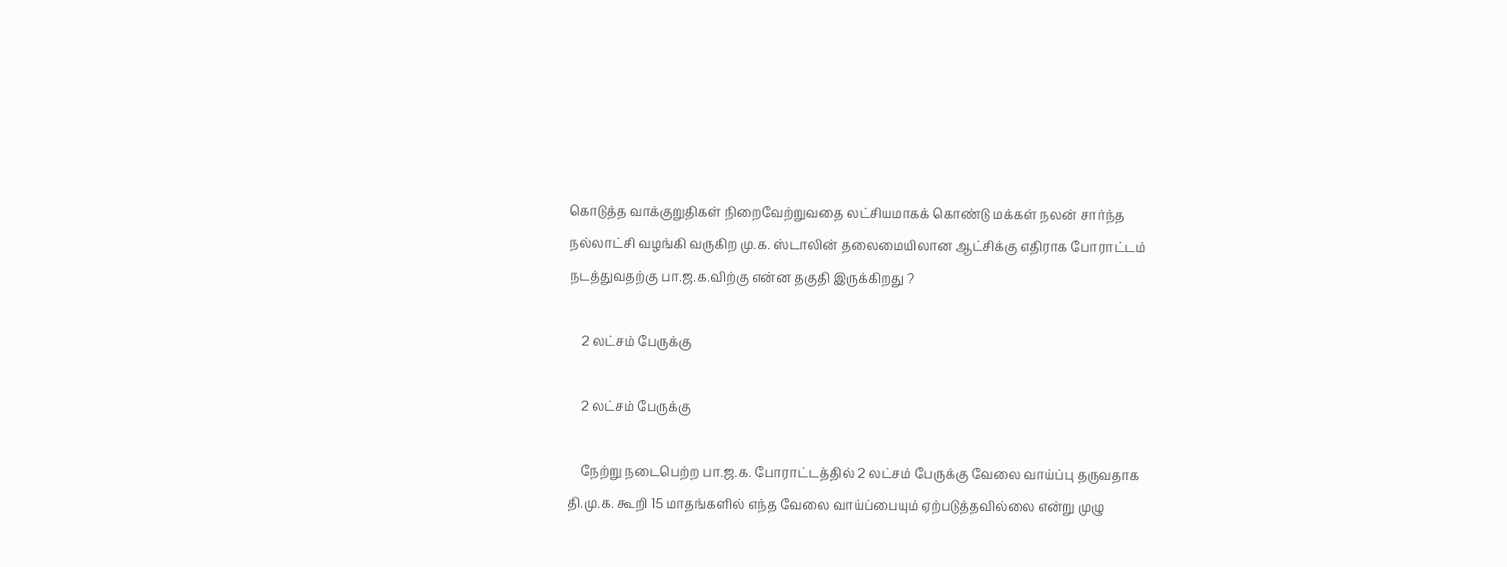கொடுத்த வாக்குறுதிகள் நிறைவேற்றுவதை லட்சியமாகக் கொண்டு மக்கள் நலன் சார்ந்த நல்லாட்சி வழங்கி வருகிற மு.க. ஸ்டாலின் தலைமையிலான ஆட்சிக்கு எதிராக போராட்டம் நடத்துவதற்கு பா.ஜ.க.விற்கு என்ன தகுதி இருக்கிறது ?

    2 லட்சம் பேருக்கு

    2 லட்சம் பேருக்கு

    நேற்று நடைபெற்ற பா.ஜ.க. போராட்டத்தில் 2 லட்சம் பேருக்கு வேலை வாய்ப்பு தருவதாக தி.மு.க. கூறி 15 மாதங்களில் எந்த வேலை வாய்ப்பையும் ஏற்படுத்தவில்லை என்று முழு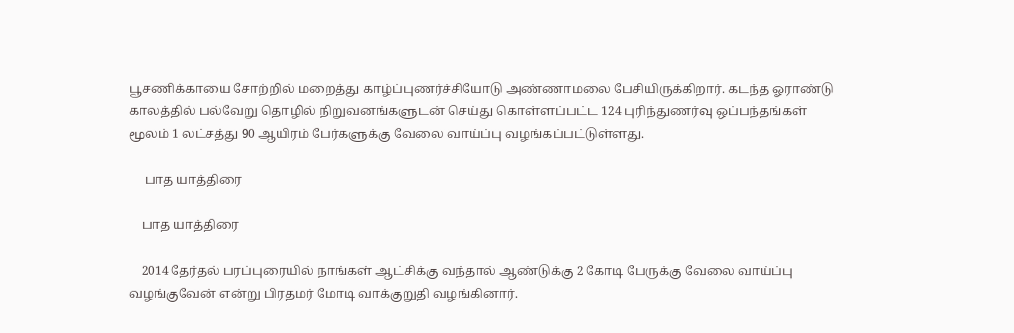பூசணிக்காயை சோற்றில் மறைத்து காழ்ப்புணர்ச்சியோடு அண்ணாமலை பேசியிருக்கிறார். கடந்த ஓராண்டு காலத்தில் பல்வேறு தொழில் நிறுவனங்களுடன் செய்து கொள்ளப்பட்ட 124 புரிந்துணர்வு ஒப்பந்தங்கள் மூலம் 1 லட்சத்து 90 ஆயிரம் பேர்களுக்கு வேலை வாய்ப்பு வழங்கப்பட்டுள்ளது.

     பாத யாத்திரை

    பாத யாத்திரை

    2014 தேர்தல் பரப்புரையில் நாங்கள் ஆட்சிக்கு வந்தால் ஆண்டுக்கு 2 கோடி பேருக்கு வேலை வாய்ப்பு வழங்குவேன் என்று பிரதமர் மோடி வாக்குறுதி வழங்கினார்.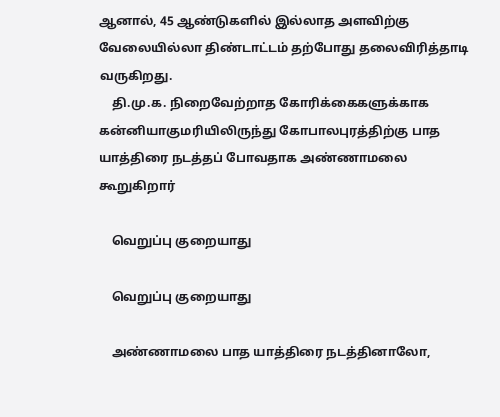ஆனால், 45 ஆண்டுகளில் இல்லாத அளவிற்கு வேலையில்லா திண்டாட்டம் தற்போது தலைவிரித்தாடி வருகிறது.
    தி.மு.க. நிறைவேற்றாத கோரிக்கைகளுக்காக கன்னியாகுமரியிலிருந்து கோபாலபுரத்திற்கு பாத யாத்திரை நடத்தப் போவதாக அண்ணாமலை கூறுகிறார்

    வெறுப்பு குறையாது

    வெறுப்பு குறையாது

    அண்ணாமலை பாத யாத்திரை நடத்தினாலோ,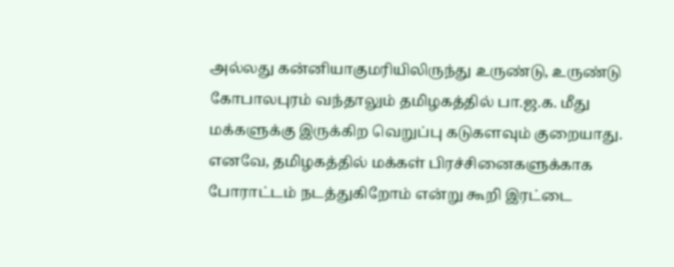அல்லது கன்னியாகுமரியிலிருந்து உருண்டு, உருண்டு கோபாலபுரம் வந்தாலும் தமிழகத்தில் பா.ஜ.க. மீது மக்களுக்கு இருக்கிற வெறுப்பு கடுகளவும் குறையாது. எனவே, தமிழகத்தில் மக்கள் பிரச்சினைகளுக்காக போராட்டம் நடத்துகிறோம் என்று கூறி இரட்டை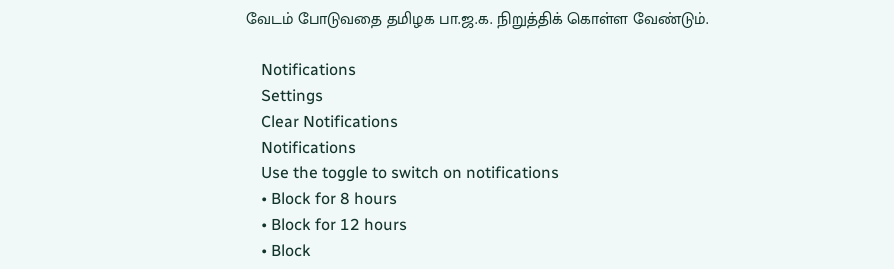வேடம் போடுவதை தமிழக பா.ஜ.க. நிறுத்திக் கொள்ள வேண்டும்.

    Notifications
    Settings
    Clear Notifications
    Notifications
    Use the toggle to switch on notifications
    • Block for 8 hours
    • Block for 12 hours
    • Block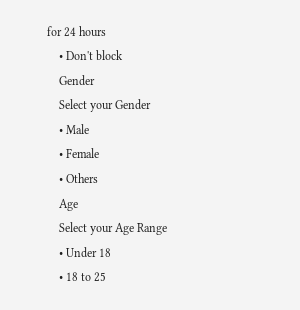for 24 hours
    • Don't block
    Gender
    Select your Gender
    • Male
    • Female
    • Others
    Age
    Select your Age Range
    • Under 18
    • 18 to 25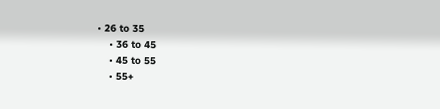• 26 to 35
    • 36 to 45
    • 45 to 55
    • 55+